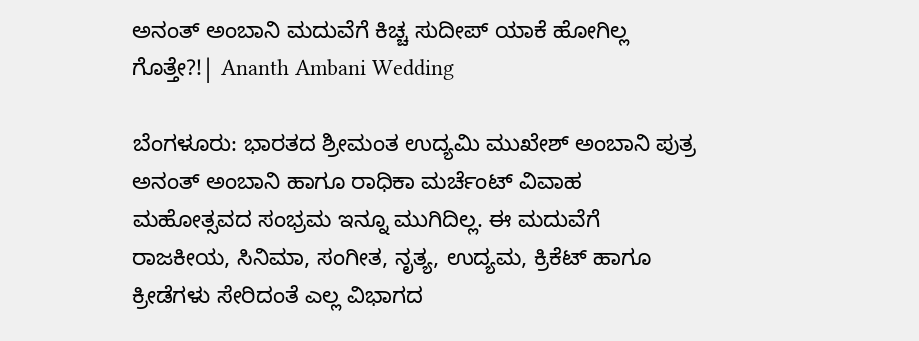ಅನಂತ್ ಅಂಬಾನಿ ಮದುವೆಗೆ ಕಿಚ್ಚ ಸುದೀಪ್ ಯಾಕೆ ಹೋಗಿಲ್ಲ ಗೊತ್ತೇ?!| Ananth Ambani Wedding

ಬೆಂಗಳೂರು: ಭಾರತದ ಶ್ರೀಮಂತ ಉದ್ಯಮಿ ಮುಖೇಶ್ ಅಂಬಾನಿ ಪುತ್ರ ಅನಂತ್ ಅಂಬಾನಿ ಹಾಗೂ ರಾಧಿಕಾ ಮರ್ಚೆಂಟ್ ವಿವಾಹ ಮಹೋತ್ಸವದ ಸಂಭ್ರಮ ಇನ್ನೂ ಮುಗಿದಿಲ್ಲ. ಈ ಮದುವೆಗೆ ರಾಜಕೀಯ, ಸಿನಿಮಾ, ಸಂಗೀತ, ನೃತ್ಯ, ಉದ್ಯಮ, ಕ್ರಿಕೆಟ್ ಹಾಗೂ ಕ್ರೀಡೆಗಳು ಸೇರಿದಂತೆ ಎಲ್ಲ ವಿಭಾಗದ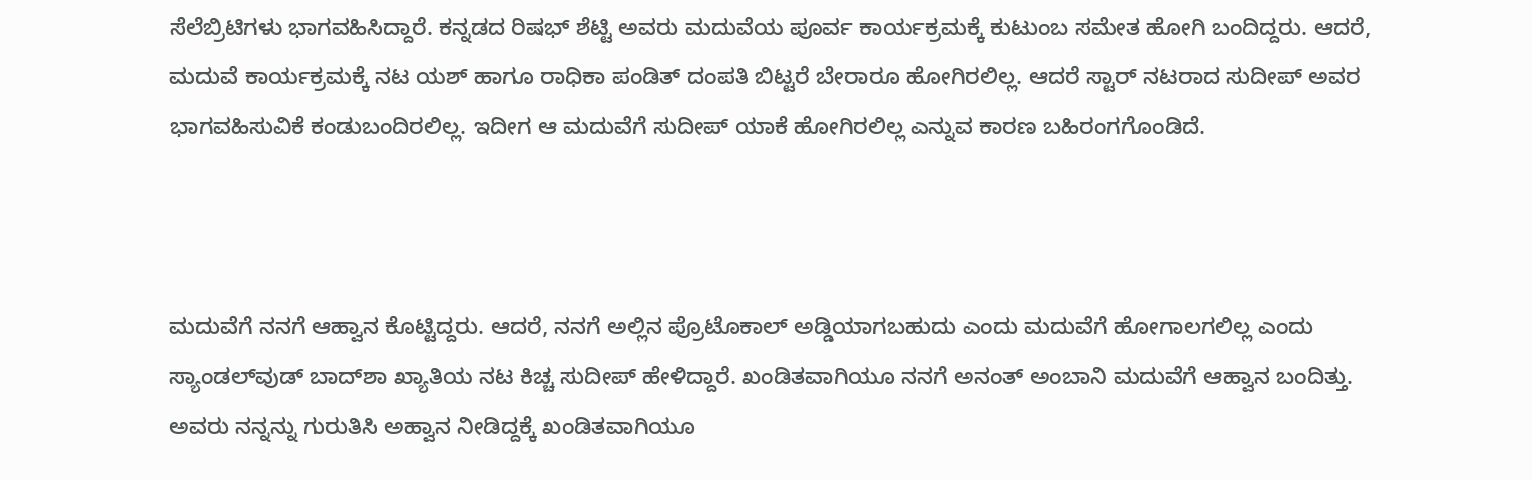ಸೆಲೆಬ್ರಿಟಿಗಳು ಭಾಗವಹಿಸಿದ್ದಾರೆ. ಕನ್ನಡದ ರಿಷಭ್ ಶೆಟ್ಟಿ ಅವರು ಮದುವೆಯ ಪೂರ್ವ ಕಾರ್ಯಕ್ರಮಕ್ಕೆ ಕುಟುಂಬ ಸಮೇತ ಹೋಗಿ ಬಂದಿದ್ದರು. ಆದರೆ, ಮದುವೆ ಕಾರ್ಯಕ್ರಮಕ್ಕೆ ನಟ ಯಶ್ ಹಾಗೂ ರಾಧಿಕಾ ಪಂಡಿತ್ ದಂಪತಿ ಬಿಟ್ಟರೆ ಬೇರಾರೂ ಹೋಗಿರಲಿಲ್ಲ. ಆದರೆ ಸ್ಟಾರ್ ನಟರಾದ ಸುದೀಪ್ ಅವರ ಭಾಗವಹಿಸುವಿಕೆ ಕಂಡುಬಂದಿರಲಿಲ್ಲ. ಇದೀಗ ಆ ಮದುವೆಗೆ ಸುದೀಪ್ ಯಾಕೆ ಹೋಗಿರಲಿಲ್ಲ ಎನ್ನುವ ಕಾರಣ ಬಹಿರಂಗಗೊಂಡಿದೆ.



ಮದುವೆಗೆ ನನಗೆ ಆಹ್ವಾನ ಕೊಟ್ಟಿದ್ದರು. ಆದರೆ, ನನಗೆ ಅಲ್ಲಿನ ಪ್ರೊಟೊಕಾಲ್ ಅಡ್ಡಿಯಾಗಬಹುದು ಎಂದು ಮದುವೆಗೆ ಹೋಗಾಲಗಲಿಲ್ಲ ಎಂದು ಸ್ಯಾಂಡಲ್‌ವುಡ್ ಬಾದ್‌ಶಾ ಖ್ಯಾತಿಯ ನಟ ಕಿಚ್ಚ ಸುದೀಪ್ ಹೇಳಿದ್ದಾರೆ. ಖಂಡಿತವಾಗಿಯೂ ನನಗೆ ಅನಂತ್ ಅಂಬಾನಿ ಮದುವೆಗೆ ಆಹ್ವಾನ ಬಂದಿತ್ತು. ಅವರು ನನ್ನನ್ನು ಗುರುತಿಸಿ ಅಹ್ವಾನ ನೀಡಿದ್ದಕ್ಕೆ ಖಂಡಿತವಾಗಿಯೂ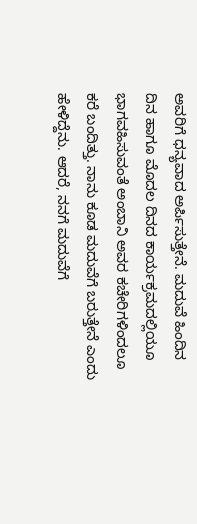ಅವರಿಗೆ ಧನ್ಯವಾದ ಅರ್ಪಿಸುತ್ತೇನೆ. ಮದುವೆ ಹಿಂದಿನ ದಿನ ಹಾಗೂ ಮೊದಲ ದಿನದ ಕಾರ್ಯಕ್ರಮದಲ್ಲಿಯೂ ಭಾಗವಹಿಸುವಂತೆ ಅಂಬಾನಿ ಅವರ ಕಚೇರಿಗಳಿಂದಲೂ ಕರೆ ಬಂದಿತ್ತು. ನಾನು ಕೂಡ ಮದುವೆಗೆ ಬರುತ್ತೇನೆ ಎಂದು ಹೇಳಿದ್ದೆನು. ಆದರೆ, ನನಗೆ ಮದುವೆಗೆ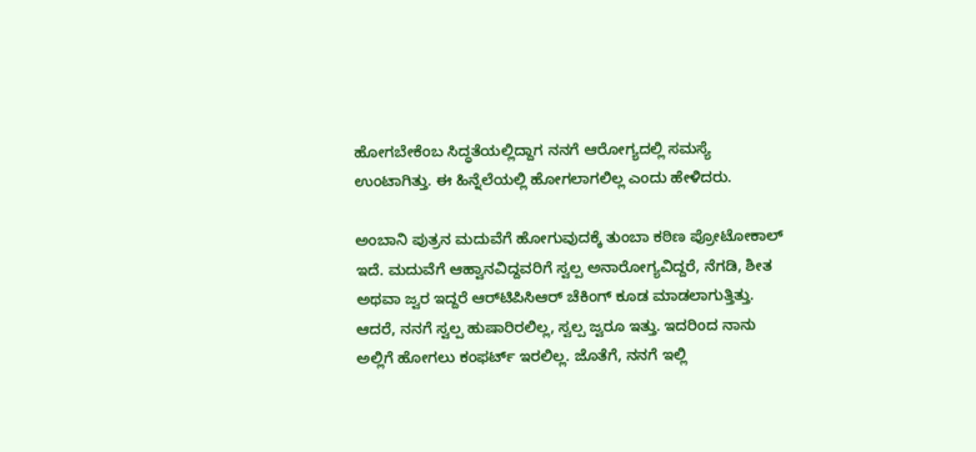ಹೋಗಬೇಕೆಂಬ ಸಿದ್ಧತೆಯಲ್ಲಿದ್ದಾಗ ನನಗೆ ಆರೋಗ್ಯದಲ್ಲಿ ಸಮಸ್ಯೆ ಉಂಟಾಗಿತ್ತು. ಈ ಹಿನ್ನೆಲೆಯಲ್ಲಿ ಹೋಗಲಾಗಲಿಲ್ಲ ಎಂದು ಹೇಳಿದರು.

ಅಂಬಾನಿ ಪುತ್ರನ ಮದುವೆಗೆ ಹೋಗುವುದಕ್ಕೆ ತುಂಬಾ ಕಠಿಣ ಪ್ರೋಟೋಕಾಲ್ ಇದೆ. ಮದುವೆಗೆ ಆಹ್ವಾನವಿದ್ದವರಿಗೆ ಸ್ವಲ್ಪ ಅನಾರೋಗ್ಯವಿದ್ದರೆ, ನೆಗಡಿ, ಶೀತ ಅಥವಾ ಜ್ವರ ಇದ್ದರೆ ಆರ್‌ಟಿಪಿಸಿಆರ್ ಚೆಕಿಂಗ್ ಕೂಡ ಮಾಡಲಾಗುತ್ತಿತ್ತು. ಆದರೆ, ನನಗೆ ಸ್ವಲ್ಪ ಹುಷಾರಿರಲಿಲ್ಲ, ಸ್ವಲ್ಪ ಜ್ವರೂ ಇತ್ತು. ಇದರಿಂದ ನಾನು ಅಲ್ಲಿಗೆ ಹೋಗಲು ಕಂಫರ್ಟ್‌ ಇರಲಿಲ್ಲ. ಜೊತೆಗೆ, ನನಗೆ ಇಲ್ಲಿ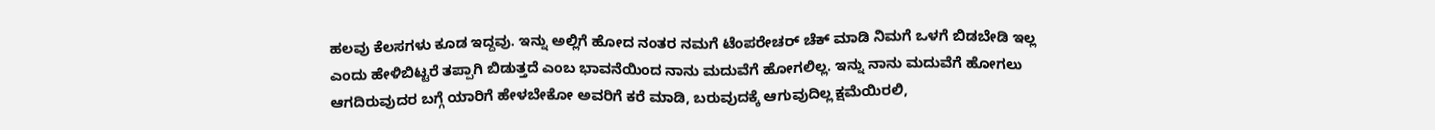ಹಲವು ಕೆಲಸಗಳು ಕೂಡ ಇದ್ದವು. ಇನ್ನು ಅಲ್ಲಿಗೆ ಹೋದ ನಂತರ ನಮಗೆ ಟೆಂಪರೇಚರ್ ಚೆಕ್ ಮಾಡಿ ನಿಮಗೆ ಒಳಗೆ ಬಿಡಬೇಡಿ ಇಲ್ಲ ಎಂದು ಹೇಳಿಬಿಟ್ಟರೆ ತಪ್ಪಾಗಿ ಬಿಡುತ್ತದೆ ಎಂಬ ಭಾವನೆಯಿಂದ ನಾನು ಮದುವೆಗೆ ಹೋಗಲಿಲ್ಲ. ಇನ್ನು ನಾನು ಮದುವೆಗೆ ಹೋಗಲು ಆಗದಿರುವುದರ ಬಗ್ಗೆ ಯಾರಿಗೆ ಹೇಳಬೇಕೋ ಅವರಿಗೆ ಕರೆ ಮಾಡಿ, ಬರುವುದಕ್ಕೆ ಆಗುವುದಿಲ್ಲ ಕ್ಷಮೆಯಿರಲಿ,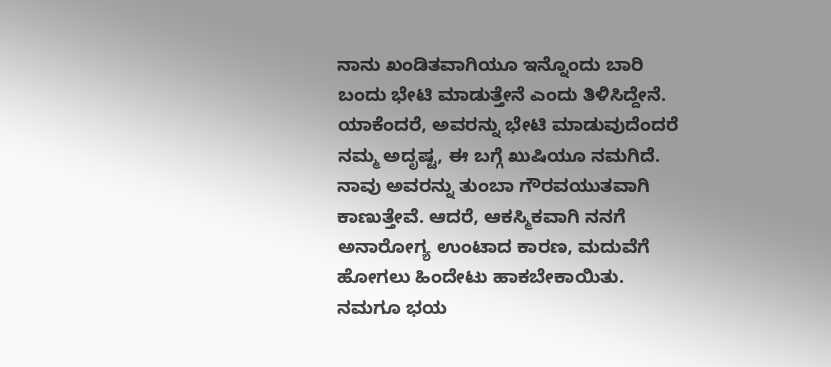ನಾನು ಖಂಡಿತವಾಗಿಯೂ ಇನ್ನೊಂದು ಬಾರಿ ಬಂದು ಭೇಟಿ ಮಾಡುತ್ತೇನೆ ಎಂದು ತಿಳಿಸಿದ್ದೇನೆ. ಯಾಕೆಂದರೆ, ಅವರನ್ನು ಭೇಟಿ ಮಾಡುವುದೆಂದರೆ ನಮ್ಮ ಅದೃಷ್ಟ, ಈ ಬಗ್ಗೆ ಖುಷಿಯೂ ನಮಗಿದೆ. ನಾವು ಅವರನ್ನು ತುಂಬಾ ಗೌರವಯುತವಾಗಿ ಕಾಣುತ್ತೇವೆ. ಆದರೆ, ಆಕಸ್ಮಿಕವಾಗಿ ನನಗೆ ಅನಾರೋಗ್ಯ ಉಂಟಾದ ಕಾರಣ, ಮದುವೆಗೆ ಹೋಗಲು ಹಿಂದೇಟು ಹಾಕಬೇಕಾಯಿತು. ನಮಗೂ ಭಯ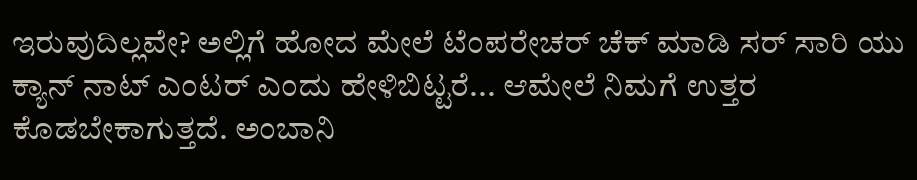ಇರುವುದಿಲ್ಲವೇ? ಅಲ್ಲಿಗೆ ಹೋದ ಮೇಲೆ ಟೆಂಪರೇಚರ್ ಚೆಕ್ ಮಾಡಿ ಸರ್ ಸಾರಿ ಯು ಕ್ಯಾನ್ ನಾಟ್ ಎಂಟರ್ ಎಂದು ಹೇಳಿಬಿಟ್ಟರೆ... ಆಮೇಲೆ ನಿಮಗೆ ಉತ್ತರ ಕೊಡಬೇಕಾಗುತ್ತದೆ. ಅಂಬಾನಿ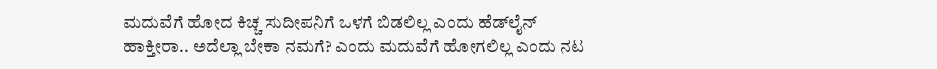ಮದುವೆಗೆ ಹೋದ ಕಿಚ್ಚ ಸುದೀಪನಿಗೆ ಒಳಗೆ ಬಿಡಲಿಲ್ಲ ಎಂದು ಹೆಡ್‌ಲೈನ್ ಹಾಕ್ತೀರಾ.. ಅದೆಲ್ಲಾ ಬೇಕಾ ನಮಗೆ? ಎಂದು ಮದುವೆಗೆ ಹೋಗಲಿಲ್ಲ ಎಂದು ನಟ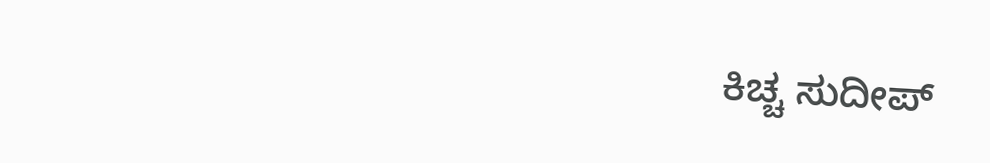ಕಿಚ್ಚ ಸುದೀಪ್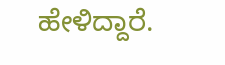ಹೇಳಿದ್ದಾರೆ.